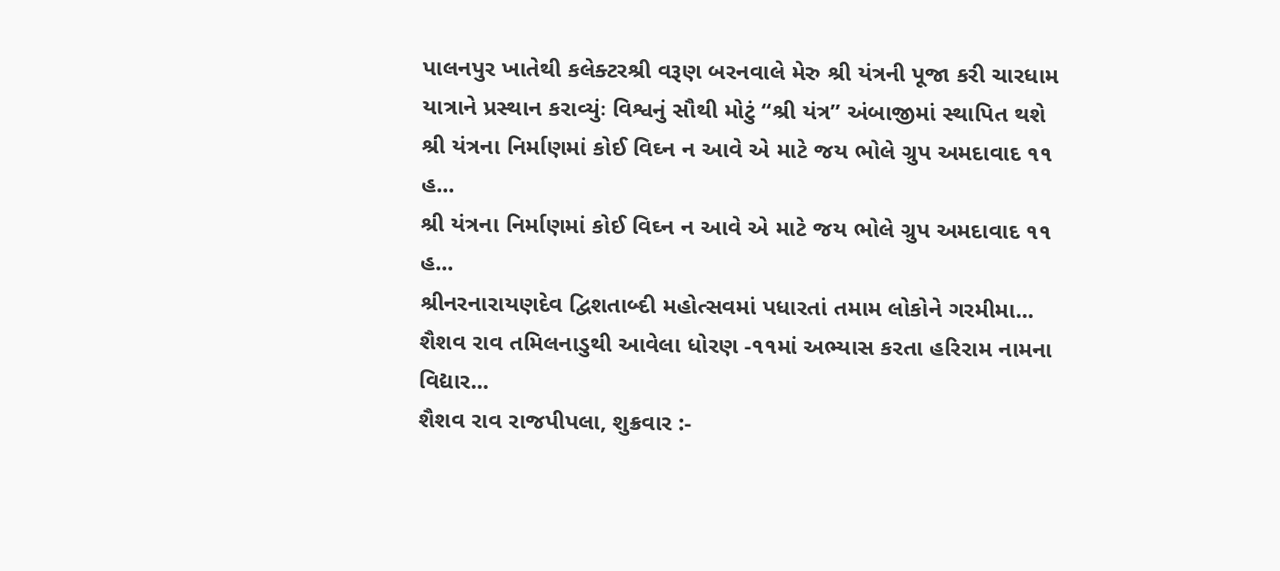પાલનપુર ખાતેથી કલેક્ટરશ્રી વરૂણ બરનવાલે મેરુ શ્રી યંત્રની પૂજા કરી ચારધામ યાત્રાને પ્રસ્થાન કરાવ્યુંઃ વિશ્વનું સૌથી મોટું “શ્રી યંત્ર” અંબાજીમાં સ્થાપિત થશે
શ્રી યંત્રના નિર્માણમાં કોઈ વિઘ્ન ન આવે એ માટે જય ભોલે ગ્રુપ અમદાવાદ ૧૧ હ...
શ્રી યંત્રના નિર્માણમાં કોઈ વિઘ્ન ન આવે એ માટે જય ભોલે ગ્રુપ અમદાવાદ ૧૧ હ...
શ્રીનરનારાયણદેવ દ્વિશતાબ્દી મહોત્સવમાં પધારતાં તમામ લોકોને ગરમીમા...
શૈશવ રાવ તમિલનાડુથી આવેલા ધોરણ -૧૧માં અભ્યાસ કરતા હરિરામ નામના વિદ્યાર...
શૈશવ રાવ રાજપીપલા, શુક્રવાર :-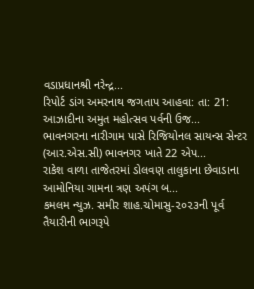વડાપ્રધાનશ્રી નરેન્દ્ર...
રિપોર્ટ ડાંગ અમરનાથ જગતાપ આહવા: તા: 21: આઝાદીના અમુત મહોત્સવ પર્વની ઉજ...
ભાવનગરના નારીગામ પાસે રિજિયોનલ સાયન્સ સેન્ટર (આર.એસ.સી) ભાવનગર ખાતે 22 એપ...
રાકેશ વાળા તાજેતરમાં ડોલવણ તાલુકાના છેવાડાના આમોનિયા ગામના ત્રણ અપંગ બ...
કમલમ ન્યુઝ. સમીર શાહ.ચોમાસુ-૨૦૨૩ની પૂર્વ તૈયારીની ભાગરૂપે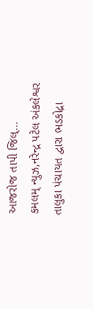આજરોજ તાપી જિલ્...
કમલમ્ ન્યુઝ,નરેન્દ્ર પટેલ અંકલેશ્વર તાલુકા પંચાયત દ્વારા ભડકોદ્રા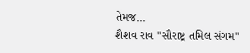તેમજ...
શૈશવ રાવ "સૌરાષ્ટ્ર તમિલ સંગમ"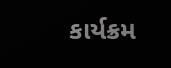કાર્યક્રમ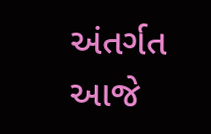અંતર્ગત આજે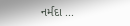નર્મદા ...